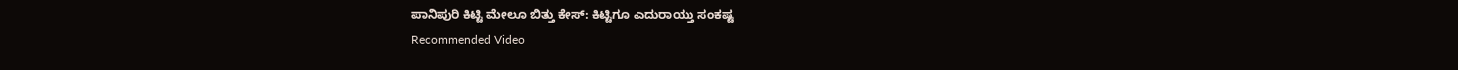ಪಾನಿಪುರಿ ಕಿಟ್ಟಿ ಮೇಲೂ ಬಿತ್ತು ಕೇಸ್: ಕಿಟ್ಟಿಗೂ ಎದುರಾಯ್ತು ಸಂಕಷ್ಟ
Recommended Video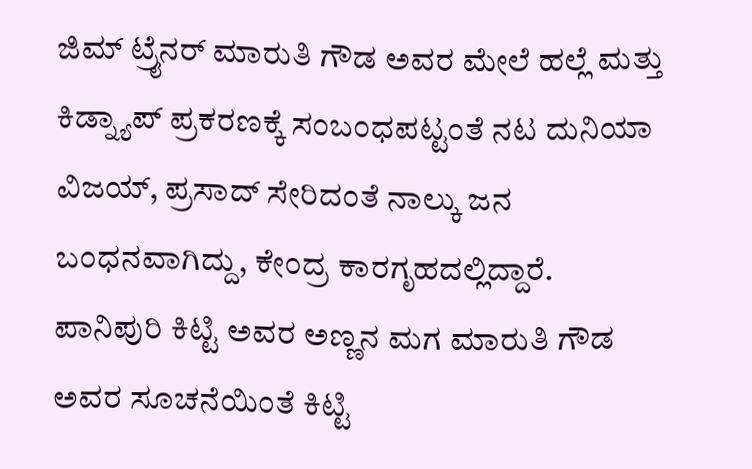ಜಿಮ್ ಟ್ರೈನರ್ ಮಾರುತಿ ಗೌಡ ಅವರ ಮೇಲೆ ಹಲ್ಲೆ ಮತ್ತು ಕಿಡ್ನ್ಯಾಪ್ ಪ್ರಕರಣಕ್ಕೆ ಸಂಬಂಧಪಟ್ಟಂತೆ ನಟ ದುನಿಯಾ ವಿಜಯ್, ಪ್ರಸಾದ್ ಸೇರಿದಂತೆ ನಾಲ್ಕು ಜನ ಬಂಧನವಾಗಿದ್ದು, ಕೇಂದ್ರ ಕಾರಗೃಹದಲ್ಲಿದ್ದಾರೆ.
ಪಾನಿಪುರಿ ಕಿಟ್ಟಿ ಅವರ ಅಣ್ಣನ ಮಗ ಮಾರುತಿ ಗೌಡ ಅವರ ಸೂಚನೆಯಿಂತೆ ಕಿಟ್ಟಿ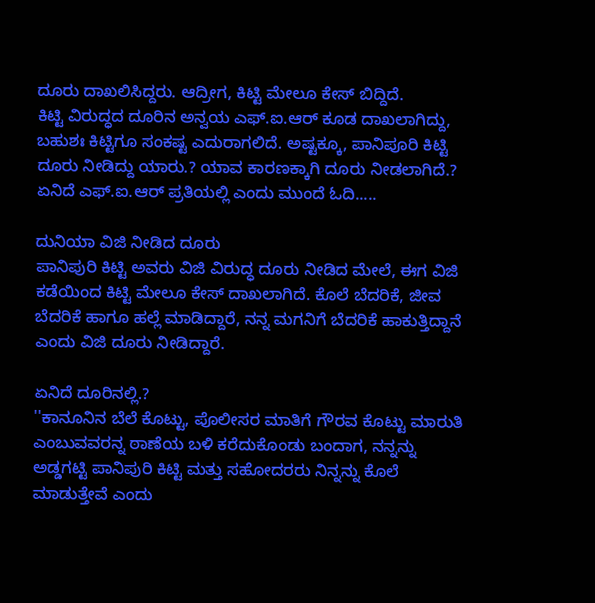ದೂರು ದಾಖಲಿಸಿದ್ದರು. ಆದ್ರೀಗ, ಕಿಟ್ಟಿ ಮೇಲೂ ಕೇಸ್ ಬಿದ್ದಿದೆ.
ಕಿಟ್ಟಿ ವಿರುದ್ಧದ ದೂರಿನ ಅನ್ವಯ ಎಫ್.ಐ.ಆರ್ ಕೂಡ ದಾಖಲಾಗಿದ್ದು, ಬಹುಶಃ ಕಿಟ್ಟಿಗೂ ಸಂಕಷ್ಟ ಎದುರಾಗಲಿದೆ. ಅಷ್ಟಕ್ಕೂ, ಪಾನಿಪೂರಿ ಕಿಟ್ಟಿ ದೂರು ನೀಡಿದ್ದು ಯಾರು.? ಯಾವ ಕಾರಣಕ್ಕಾಗಿ ದೂರು ನೀಡಲಾಗಿದೆ.? ಏನಿದೆ ಎಫ್.ಐ.ಆರ್ ಪ್ರತಿಯಲ್ಲಿ ಎಂದು ಮುಂದೆ ಓದಿ.....

ದುನಿಯಾ ವಿಜಿ ನೀಡಿದ ದೂರು
ಪಾನಿಪುರಿ ಕಿಟ್ಟಿ ಅವರು ವಿಜಿ ವಿರುದ್ಧ ದೂರು ನೀಡಿದ ಮೇಲೆ, ಈಗ ವಿಜಿ ಕಡೆಯಿಂದ ಕಿಟ್ಟಿ ಮೇಲೂ ಕೇಸ್ ದಾಖಲಾಗಿದೆ. ಕೊಲೆ ಬೆದರಿಕೆ, ಜೀವ ಬೆದರಿಕೆ ಹಾಗೂ ಹಲ್ಲೆ ಮಾಡಿದ್ದಾರೆ, ನನ್ನ ಮಗನಿಗೆ ಬೆದರಿಕೆ ಹಾಕುತ್ತಿದ್ದಾನೆ ಎಂದು ವಿಜಿ ದೂರು ನೀಡಿದ್ದಾರೆ.

ಏನಿದೆ ದೂರಿನಲ್ಲಿ.?
''ಕಾನೂನಿನ ಬೆಲೆ ಕೊಟ್ಟು, ಪೊಲೀಸರ ಮಾತಿಗೆ ಗೌರವ ಕೊಟ್ಟು ಮಾರುತಿ ಎಂಬುವವರನ್ನ ಠಾಣೆಯ ಬಳಿ ಕರೆದುಕೊಂಡು ಬಂದಾಗ, ನನ್ನನ್ನು ಅಡ್ಡಗಟ್ಟಿ ಪಾನಿಪುರಿ ಕಿಟ್ಟಿ ಮತ್ತು ಸಹೋದರರು ನಿನ್ನನ್ನು ಕೊಲೆ ಮಾಡುತ್ತೇವೆ ಎಂದು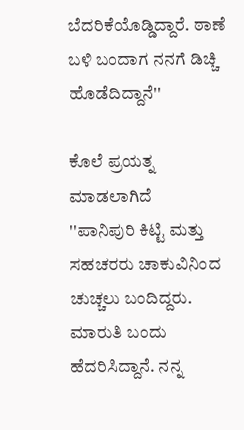ಬೆದರಿಕೆಯೊಡ್ಡಿದ್ದಾರೆ. ಠಾಣೆ ಬಳಿ ಬಂದಾಗ ನನಗೆ ಡಿಚ್ಚಿ ಹೊಡೆದಿದ್ದಾನೆ''

ಕೊಲೆ ಪ್ರಯತ್ನ ಮಾಡಲಾಗಿದೆ
''ಪಾನಿಪುರಿ ಕಿಟ್ಟಿ ಮತ್ತು ಸಹಚರರು ಚಾಕುವಿನಿಂದ ಚುಚ್ಚಲು ಬಂದಿದ್ದರು. ಮಾರುತಿ ಬಂದು ಹೆದರಿಸಿದ್ದಾನೆ. ನನ್ನ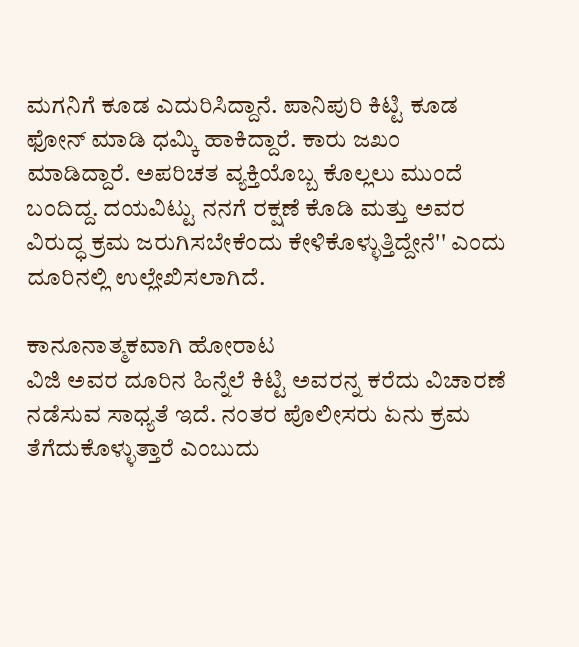ಮಗನಿಗೆ ಕೂಡ ಎದುರಿಸಿದ್ದಾನೆ. ಪಾನಿಪುರಿ ಕಿಟ್ಟಿ ಕೂಡ ಫೋನ್ ಮಾಡಿ ಧಮ್ಕಿ ಹಾಕಿದ್ದಾರೆ. ಕಾರು ಜಖಂ ಮಾಡಿದ್ದಾರೆ. ಅಪರಿಚತ ವ್ಯಕ್ತಿಯೊಬ್ಬ ಕೊಲ್ಲಲು ಮುಂದೆ ಬಂದಿದ್ದ. ದಯವಿಟ್ಟು ನನಗೆ ರಕ್ಷಣೆ ಕೊಡಿ ಮತ್ತು ಅವರ ವಿರುದ್ಧ ಕ್ರಮ ಜರುಗಿಸಬೇಕೆಂದು ಕೇಳಿಕೊಳ್ಳುತ್ತಿದ್ದೇನೆ'' ಎಂದು ದೂರಿನಲ್ಲಿ ಉಲ್ಲೇಖಿಸಲಾಗಿದೆ.

ಕಾನೂನಾತ್ಮಕವಾಗಿ ಹೋರಾಟ
ವಿಜಿ ಅವರ ದೂರಿನ ಹಿನ್ನೆಲೆ ಕಿಟ್ಟಿ ಅವರನ್ನ ಕರೆದು ವಿಚಾರಣೆ ನಡೆಸುವ ಸಾಧ್ಯತೆ ಇದೆ. ನಂತರ ಪೊಲೀಸರು ಏನು ಕ್ರಮ ತೆಗೆದುಕೊಳ್ಳುತ್ತಾರೆ ಎಂಬುದು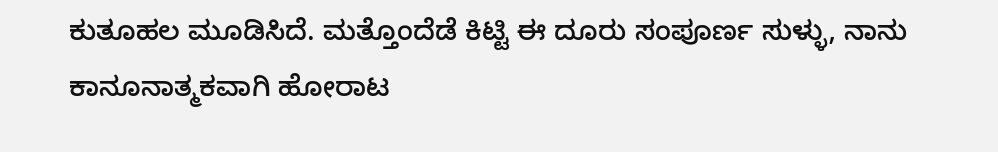ಕುತೂಹಲ ಮೂಡಿಸಿದೆ. ಮತ್ತೊಂದೆಡೆ ಕಿಟ್ಟಿ ಈ ದೂರು ಸಂಪೂರ್ಣ ಸುಳ್ಳು, ನಾನು ಕಾನೂನಾತ್ಮಕವಾಗಿ ಹೋರಾಟ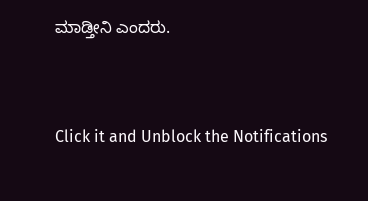ಮಾಡ್ತೀನಿ ಎಂದರು.


Click it and Unblock the Notifications